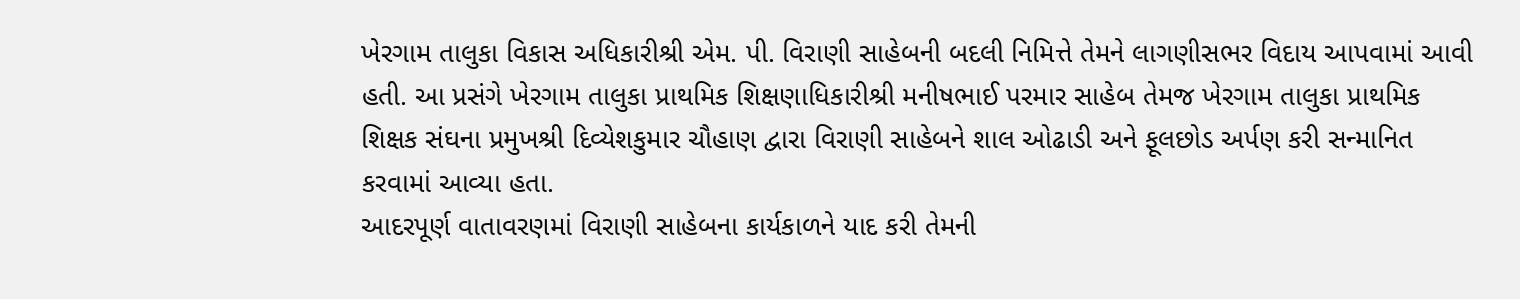ખેરગામ તાલુકા વિકાસ અધિકારીશ્રી એમ. પી. વિરાણી સાહેબની બદલી નિમિત્તે તેમને લાગણીસભર વિદાય આપવામાં આવી હતી. આ પ્રસંગે ખેરગામ તાલુકા પ્રાથમિક શિક્ષણાધિકારીશ્રી મનીષભાઈ પરમાર સાહેબ તેમજ ખેરગામ તાલુકા પ્રાથમિક શિક્ષક સંઘના પ્રમુખશ્રી દિવ્યેશકુમાર ચૌહાણ દ્વારા વિરાણી સાહેબને શાલ ઓઢાડી અને ફૂલછોડ અર્પણ કરી સન્માનિત કરવામાં આવ્યા હતા.
આદરપૂર્ણ વાતાવરણમાં વિરાણી સાહેબના કાર્યકાળને યાદ કરી તેમની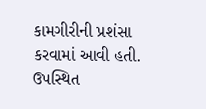કામગીરીની પ્રશંસા કરવામાં આવી હતી. ઉપસ્થિત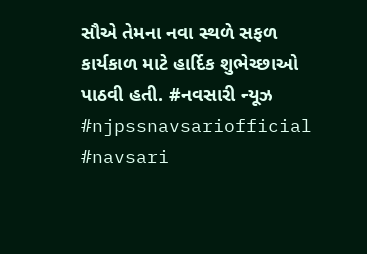સૌએ તેમના નવા સ્થળે સફળ કાર્યકાળ માટે હાર્દિક શુભેચ્છાઓ પાઠવી હતી. #નવસારી ન્યૂઝ #njpssnavsariofficial #navsari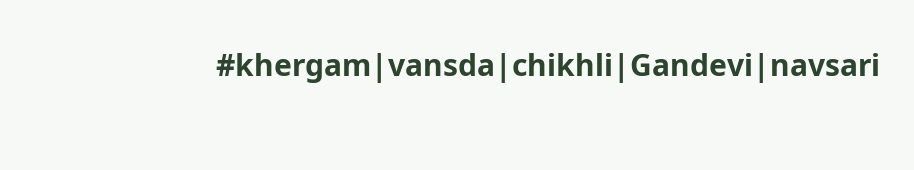#khergam|vansda|chikhli|Gandevi|navsari